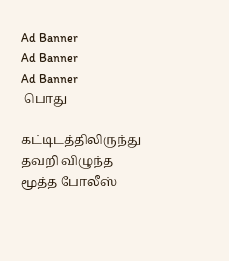Ad Banner
Ad Banner
Ad Banner
 பொது

கட்டிடத்திலிருந்து தவறி விழுந்த மூத்த போலீஸ்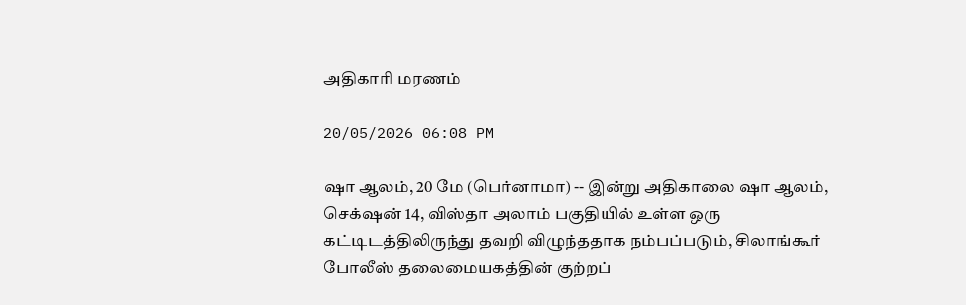அதிகாரி மரணம்

20/05/2026 06:08 PM

ஷா ஆலம், 20 மே (பெர்னாமா) -- இன்று அதிகாலை ஷா ஆலம், செக்‌ஷன் 14, விஸ்தா அலாம் பகுதியில் உள்ள ஒரு கட்டிடத்திலிருந்து தவறி விழுந்ததாக நம்பப்படும், சிலாங்கூர் போலீஸ் தலைமையகத்தின் குற்றப்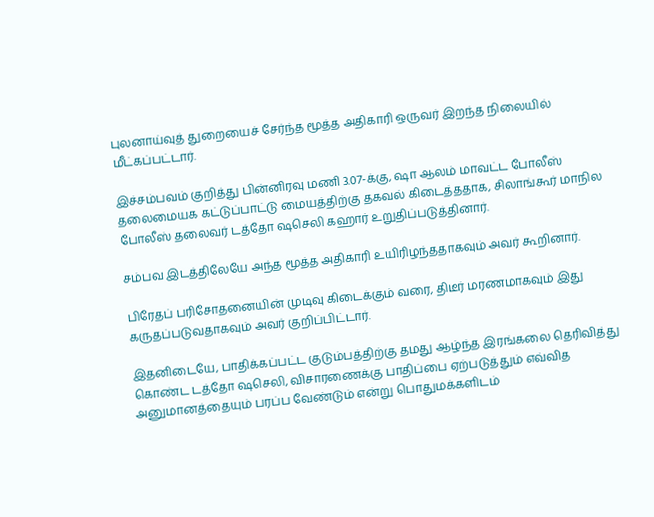புலனாய்வுத் துறையைச் சேர்ந்த மூத்த அதிகாரி ஒருவர் இறந்த நிலையில் மீட்கப்பட்டார்.

இச்சம்பவம் குறித்து பின்னிரவு மணி 3.07-க்கு, ஷா ஆலம் மாவட்ட போலீஸ் தலைமையக கட்டுப்பாட்டு மையத்திற்கு தகவல் கிடைத்ததாக, சிலாங்கூர் மாநில போலீஸ் தலைவர் டத்தோ ஷசெலி கஹார் உறுதிப்படுத்தினார்.

சம்பவ இடத்திலேயே அந்த மூத்த அதிகாரி உயிரிழந்ததாகவும் அவர் கூறினார்.

பிரேதப் பரிசோதனையின் முடிவு கிடைக்கும் வரை, திடீர் மரணமாகவும் இது கருதப்படுவதாகவும் அவர் குறிப்பிட்டார்.

இதனிடையே, பாதிக்கப்பட்ட குடும்பத்திற்கு தமது ஆழ்ந்த இரங்கலை தெரிவித்து கொண்ட டத்தோ ஷசெலி, விசாரணைக்கு பாதிப்பை ஏற்படுத்தும் எவ்வித அனுமானத்தையும் பரப்ப வேண்டும் என்று பொதுமக்களிடம்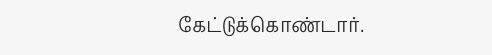கேட்டுக்கொண்டார்.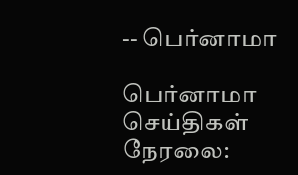-- பெர்னாமா

பெர்னாமா செய்திகள் நேரலை: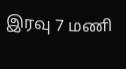இரவு 7 மணி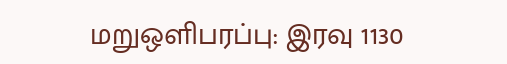மறுஒளிபரப்பு: இரவு 1130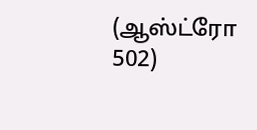(ஆஸ்ட்ரோ 502)